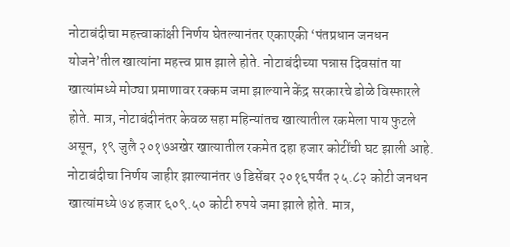नोटाबंदीचा महत्त्वाकांक्षी निर्णय घेतल्यानंतर एकाएकी ‘पंतप्रधान जनधन योजने’तील खात्यांना महत्त्व प्राप्त झाले होते. नोटाबंदीच्या पन्नास दिवसांत या खात्यांमध्ये मोठ्या प्रमाणावर रक्कम जमा झाल्याने केंद्र सरकारचे डोळे विस्फारले होते. मात्र, नोटाबंदीनंतर केवळ सहा महिन्यांतच खात्यातील रकमेला पाय फुटले असून, १९ जुलै २०१७अखेर खात्यातील रकमेत दहा हजार कोटींची घट झाली आहे.
नोटाबंदीचा निर्णय जाहीर झाल्यानंतर ७ डिसेंबर २०१६पर्यंत २५.८२ कोटी जनधन खात्यांमध्ये ७४ हजार ६०९.५० कोटी रुपये जमा झाले होते. मात्र,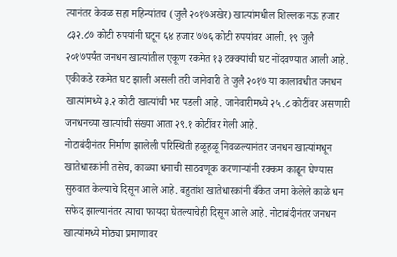त्यानंतर केवळ सहा महिन्यांतच (जुलै २०१७अखेर) खात्यांमधील शिल्लक नऊ हजार ८३२.८७ कोटी रुपयांनी घटून ६४ हजार ७७६ कोटी रुपयांवर आली. १९ जुलै २०१७पर्यंत जनधन खात्यांतील एकूण रकमेत १३ टक्क्यांची घट नोंदवण्यात आली आहे. एकीकडे रकमेत घट झाली असली तरी जानेवारी ते जुलै २०१७ या कालावधीत जनधन खात्यांमध्ये ३.२ कोटी खात्यांची भर पडली आहे. जानेवारीमध्ये २५.८ कोटींवर असणारी जनधनच्या खात्यांची संख्या आता २९.१ कोटींवर गेली आहे.
नोटाबंदीनंतर निर्माण झालेली परिस्थिती हळूहळू निवळल्यानंतर जनधन खात्यांमधून खातेधारकांनी तसेच, काळ्या धनाची साठवणूक करणाऱ्यांनी रक्कम काढून घेण्यास सुरुवात केल्याचे दिसून आले आहे. बहुतांश खातेधारकांनी बँकेत जमा केलेले काळे धन सफेद झाल्यानंतर त्याचा फायदा घेतल्याचेही दिसून आले आहे. नोटाबंदीनंतर जनधन खात्यांमध्ये मोठ्या प्रमाणावर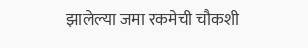झालेल्या जमा रकमेची चौकशी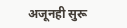अजूनही सुरू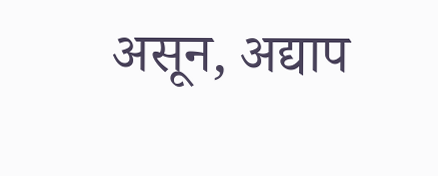असून, अद्याप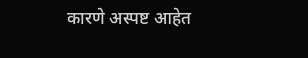कारणे अस्पष्ट आहेत